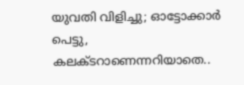യുവതി വിളിച്ചു; ഓട്ടോക്കാർ പെട്ടു, കലക്ടറാണെന്നറിയാതെ..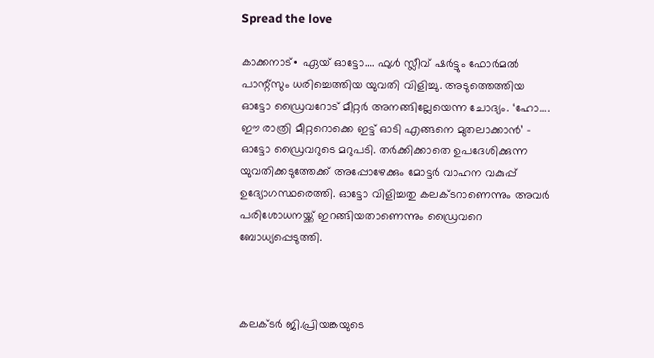Spread the love

കാക്കനാട്∙ ഏയ് ഓട്ടോ…. ഫുൾ സ്ലീവ് ഷർട്ടും ഫോർമൽ പാന്റ്സും ധരിച്ചെത്തിയ യുവതി വിളിച്ചു. അടുത്തെത്തിയ ഓട്ടോ ഡ്രൈവറോട് മീറ്റർ അനങ്ങില്ലേയെന്ന ചോദ്യം. ‘ഹോ…. ഈ രാത്രി മീറ്ററൊക്കെ ഇട്ട് ഓടി എങ്ങനെ മുതലാക്കാൻ’ – ഓട്ടോ ഡ്രൈവറുടെ മറുപടി. തർക്കിക്കാതെ ഉപദേശിക്കുന്ന യുവതിക്കടുത്തേക്ക് അപ്പോഴേക്കും മോട്ടർ വാഹന വകുപ്പ് ഉദ്യോഗസ്ഥരെത്തി. ഓട്ടോ വിളിച്ചതു കലക്ടറാണെന്നും അവർ പരിശോധനയ്ക്ക് ഇറങ്ങിയതാണെന്നും ഡ്രൈവറെ ബോധ്യപ്പെടുത്തി.



കലക്ടർ ജി.പ്രിയങ്കയുടെ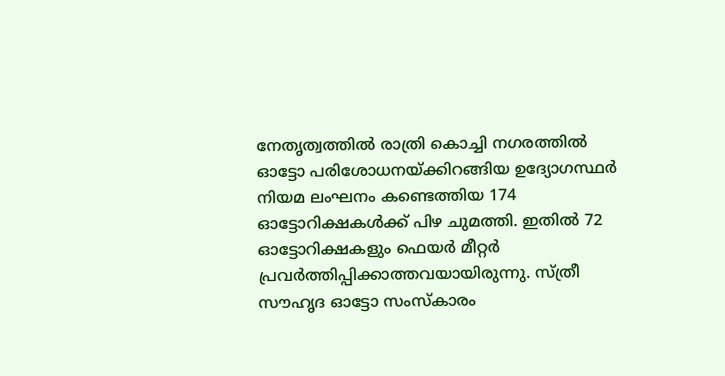നേതൃത്വത്തിൽ രാത്രി കൊച്ചി നഗരത്തിൽ ഓട്ടോ പരിശോധനയ്ക്കിറങ്ങിയ ഉദ്യോഗസ്ഥർ നിയമ ലംഘനം കണ്ടെത്തിയ 174 ഓട്ടോറിക്ഷകൾക്ക് പിഴ ചുമത്തി. ഇതിൽ 72 ഓട്ടോറിക്ഷകളും ഫെയർ മീറ്റർ പ്രവർത്തിപ്പിക്കാത്തവയായിരുന്നു. സ്ത്രീ സൗഹൃദ ഓട്ടോ സംസ്കാരം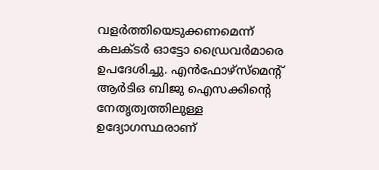വളർത്തിയെടുക്കണമെന്ന് കലക്ടർ ഓട്ടോ ഡ്രൈവർമാരെ ഉപദേശിച്ചു. എൻഫോഴ്സ്മെന്റ് ആർടിഒ ബിജു ഐസക്കിന്റെ നേതൃത്വത്തിലുള്ള ഉദ്യോഗസ്ഥരാണ്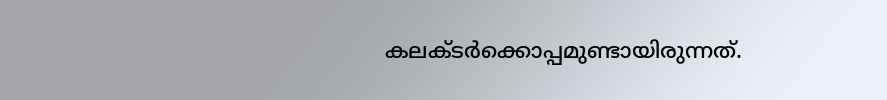കലക്ടർക്കൊപ്പമുണ്ടായിരുന്നത്.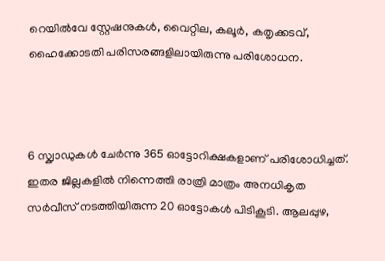റെയിൽവേ സ്റ്റേഷനുകൾ, വൈറ്റില, കലൂർ, കതൃക്കടവ്, ഹൈക്കോടതി പരിസരങ്ങളിലായിരുന്നു പരിശോധന.



6 സ്ക്വാഡുകൾ ചേർന്നു 365 ഓട്ടോറിക്ഷകളാണ് പരിശോധിച്ചത്. ഇതര ജില്ലകളിൽ നിന്നെത്തി രാത്രി മാത്രം അനധികൃത സർവീസ് നടത്തിയിരുന്ന 20 ഓട്ടോകൾ പിടികൂടി. ആലപ്പുഴ,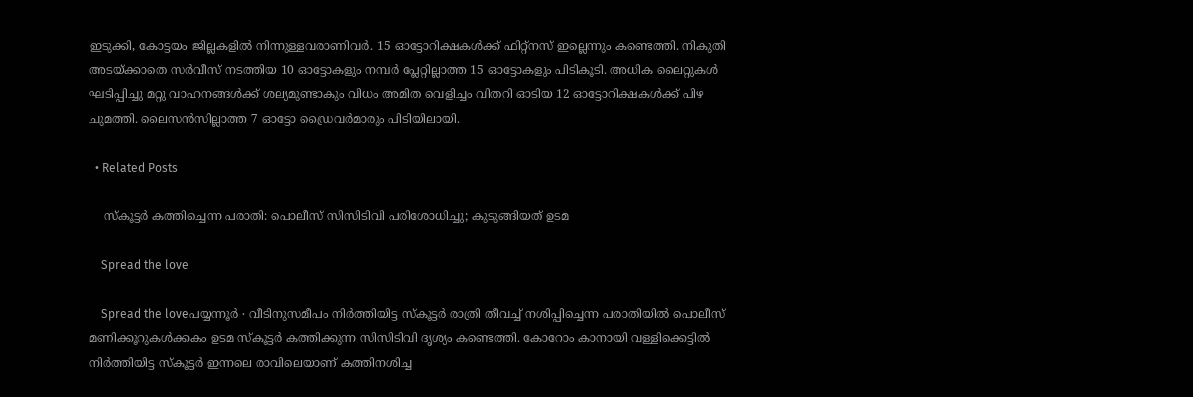ഇടുക്കി, കോട്ടയം ജില്ലകളിൽ നിന്നുള്ളവരാണിവർ. 15 ഓട്ടോറിക്ഷകൾക്ക് ഫിറ്റ്നസ് ഇല്ലെന്നും കണ്ടെത്തി. നികുതി അടയ്ക്കാതെ സർവീസ് നടത്തിയ 10 ഓട്ടോകളും നമ്പർ പ്ലേറ്റില്ലാത്ത 15 ഓട്ടോകളും പിടികൂടി. അധിക ലൈറ്റുകൾ ഘടിപ്പിച്ചു മറ്റു വാഹനങ്ങൾക്ക് ശല്യമുണ്ടാകും വിധം അമിത വെളിച്ചം വിതറി ഓടിയ 12 ഓട്ടോറിക്ഷകൾക്ക് പിഴ ചുമത്തി. ലൈസൻസില്ലാത്ത 7 ഓട്ടോ ഡ്രൈവർമാരും പിടിയിലായി.

  • Related Posts

    സ്കൂട്ടർ കത്തിച്ചെന്ന പരാതി: പൊലീസ് സിസിടിവി പരിശോധിച്ചു; കുടുങ്ങിയത് ഉടമ

    Spread the love

    Spread the loveപയ്യന്നൂർ ∙ വീടിനുസമീപം നിർത്തിയിട്ട സ്കൂട്ടർ രാത്രി തീവച്ച് നശിപ്പിച്ചെന്ന പരാതിയിൽ പൊലീസ് മണിക്കൂറുകൾക്കകം ഉടമ സ്കൂട്ടർ കത്തിക്കുന്ന സിസിടിവി ദൃശ്യം കണ്ടെത്തി. കോറോം കാനായി വള്ളിക്കെട്ടിൽ നിർത്തിയിട്ട സ്കൂട്ടർ ഇന്നലെ രാവിലെയാണ് കത്തിനശിച്ച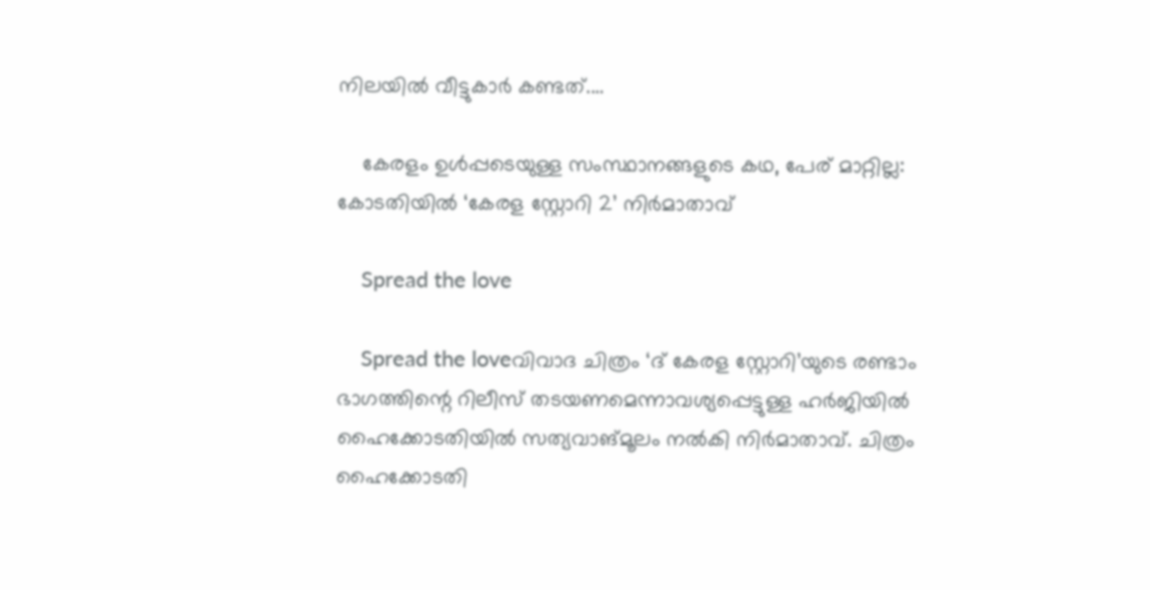നിലയിൽ വീട്ടുകാർ കണ്ടത്.…

    കേരളം ഉൾപ്പടെയുള്ള സംസ്ഥാനങ്ങളുടെ കഥ, പേര് മാറ്റില്ല: കോടതിയിൽ ‘കേരള സ്റ്റോറി 2’ നിർമാതാവ്

    Spread the love

    Spread the loveവിവാദ ചിത്രം ‘ദ് കേരള സ്റ്റോറി’യുടെ രണ്ടാം ഭാഗത്തിന്റെ റിലീസ് തടയണമെന്നാവശ്യപ്പെട്ടുള്ള ഹർജിയിൽ ഹൈക്കോടതിയിൽ സത്യവാങ്മൂലം നൽകി നിർമാതാവ്. ചിത്രം ഹൈക്കോടതി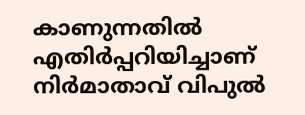കാണുന്നതിൽ എതിർപ്പറിയിച്ചാണ് നിർമാതാവ് വിപുൽ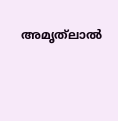അമൃത്‌ലാൽ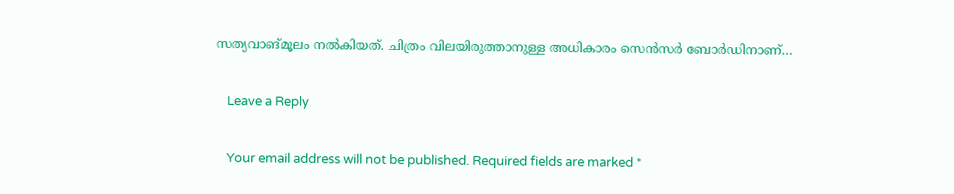സത്യവാങ്മൂലം നൽകിയത്. ചിത്രം വിലയിരുത്താനുള്ള അധികാരം സെൻസർ ബോർഡിനാണ്…

    Leave a Reply

    Your email address will not be published. Required fields are marked *